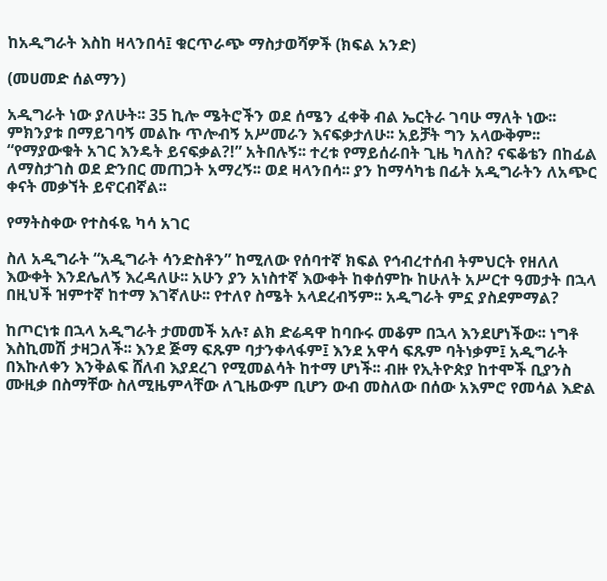ከአዲግራት እስከ ዛላንበሳ፤ ቁርጥራጭ ማስታወሻዎች (ክፍል አንድ)

(መሀመድ ሰልማን)

አዲግራት ነው ያለሁት፡፡ 35 ኪሎ ሜትሮችን ወደ ሰሜን ፈቀቅ ብል ኤርትራ ገባሁ ማለት ነው፡፡ ምክንያቱ በማይገባኝ መልኩ ጥሎብኝ አሥመራን እናፍቃታለሁ፡፡ አይቻት ግን አላውቅም፡፡ “የማያውቁት አገር እንዴት ይናፍቃል?!” አትበሉኝ፡፡ ተረቱ የማይሰራበት ጊዜ ካለስ? ናፍቆቴን በከፊል ለማስታገስ ወደ ድንበር መጠጋት አማረኝ፡፡ ወደ ዛላንበሳ፡፡ ያን ከማሳካቴ በፊት አዲግራትን ለአጭር ቀናት መቃኘት ይኖርብኛል፡፡

የማትስቀው የተስፋዬ ካሳ አገር

ስለ አዲግራት “አዲግራት ሳንድስቶን” ከሚለው የሰባተኛ ክፍል የኅብረተሰብ ትምህርት የዘለለ እውቀት እንደሌለኝ እረዳለሁ፡፡ አሁን ያን አነስተኛ እውቀት ከቀሰምኩ ከሁለት አሥርተ ዓመታት በኋላ በዚህች ዝምተኛ ከተማ እገኛለሁ፡፡ የተለየ ስሜት አላደረብኝም፡፡ አዲግራት ምኗ ያስደምማል?

ከጦርነቱ በኋላ አዲግራት ታመመች አሉ፣ ልክ ድሬዳዋ ከባቡሩ መቆም በኋላ እንደሆነችው፡፡ ነግቶ እስኪመሽ ታዛጋለች፡፡ እንደ ጅማ ፍጹም ባታንቀላፋም፤ እንደ አዋሳ ፍጹም ባትነቃም፤ አዲግራት በእኩለቀን እንቅልፍ ሸለብ እያደረገ የሚመልሳት ከተማ ሆነች፡፡ ብዙ የኢትዮጵያ ከተሞች ቢያንስ ሙዚቃ በስማቸው ስለሚዜምላቸው ለጊዜውም ቢሆን ውብ መስለው በሰው አእምሮ የመሳል እድል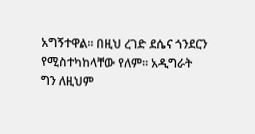አግኝተዋል፡፡ በዚህ ረገድ ደሴና ጎንደርን የሚስተካከላቸው የለም፡፡ አዲግራት ግን ለዚህም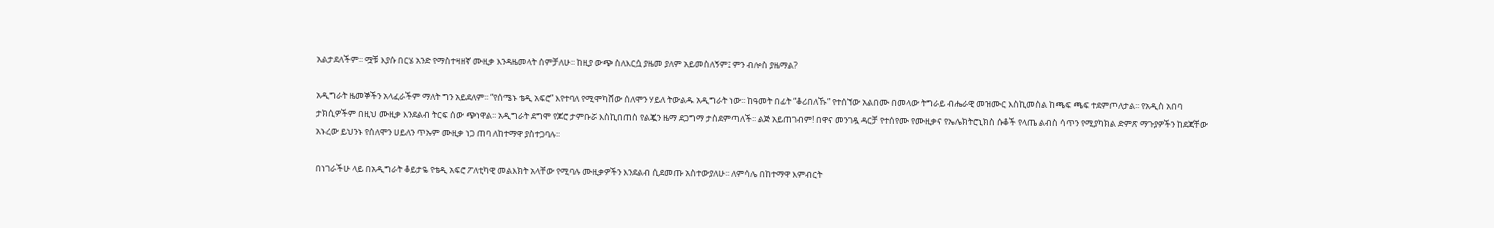አልታደለችም፡፡ ሟቹ እያሱ በርሄ አንድ የማስተዛዘኛ ሙዚቃ እንዳዜመላት ሰምቻለሁ፡፡ ከዚያ ውጭ ስለእርሷ ያዜመ ያለም አይመስለኝም፤ ምን ብሎስ ያዜማል?

አዲግራት ዜመኞችን አላፈራችም ማለት ግን አይደለም፡፡ “የሰሜኑ ቴዲ አፍሮ” እየተባለ የሚሞካሸው ሰለሞን ሃይለ ትውልዱ አዲግራት ነው፡፡ ከዓመት በፊት “ቆሪበለኹ” የተሰኘው አልበሙ በመላው ትግራይ ብሔራዊ መዝሙር እስኪመስል ከጫፍ ጫፍ ተደምጦለታል፡፡ የአዲስ አበባ ታክሲዎችም በዚህ ሙዚቃ እንደልብ ትርፍ ሰው ጭነዋል፡፡ አዲግራት ደግሞ የጆሮ ታምቡሯ እስኪበጠስ የልጇን ዜማ ደጋግማ ታስደምጣለች፡፡ ልጅ አይጠገብም! በዋና መንገዷ ዳርቻ የተሰየሙ የሙዚቃና የኤሌክትሮኒክስ ሱቆች የላጤ ልብስ ሳጥን የሚያካክል ድምጽ ማጉያዎችን ከደጃቸው አኑረው ይህንኑ የሰለሞን ሀይለን ጥኡም ሙዚቃ ነጋ ጠባ ለከተማዋ ያስተጋባሉ፡፡

በነገራችሁ ላይ በአዲግራት ቆይታዬ የቴዲ አፍሮ ፖለቲካዊ መልእክት አላቸው የሚባሉ ሙዚቃዎችን እንደልብ ሲደመጡ አስተውያለሁ፡፡ ለምሳሌ በከተማዋ እምብርት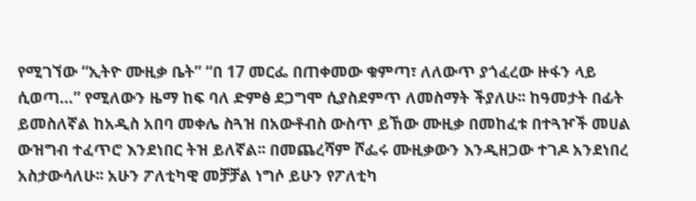የሚገኘው “ኢትዮ ሙዚቃ ቤት” “በ 17 መርፌ በጠቀመው ቁምጣ፣ ለለውጥ ያጎፈረው ዙፋን ላይ ሲወጣ…” የሚለውን ዜማ ከፍ ባለ ድምፅ ደጋግሞ ሲያስደምጥ ለመስማት ችያለሁ፡፡ ከዓመታት በፊት ይመስለኛል ከአዲስ አበባ መቀሌ ስጓዝ በአውቶብስ ውስጥ ይኸው ሙዚቃ በመከፈቱ በተጓዦች መሀል ውዝግብ ተፈጥሮ እንደነበር ትዝ ይለኛል፡፡ በመጨረሻም ሾፌሩ ሙዚቃውን እንዲዘጋው ተገዶ አንደነበረ አስታውሳለሁ፡፡ አሁን ፖለቲካዊ መቻቻል ነግሶ ይሁን የፖለቲካ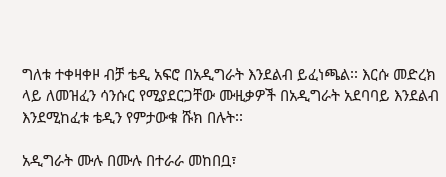ግለቱ ተቀዛቀዞ ብቻ ቴዲ አፍሮ በአዲግራት እንደልብ ይፈነጫል፡፡ እርሱ መድረክ ላይ ለመዝፈን ሳንሱር የሚያደርጋቸው ሙዚቃዎች በአዲግራት አደባባይ እንደልብ እንደሚከፈቱ ቴዲን የምታውቁ ሹክ በሉት፡፡

አዲግራት ሙሉ በሙሉ በተራራ መከበቧ፣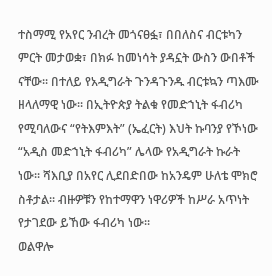ተስማሚ የአየር ንብረት መጎናፀፏ፣ በበለስና ብርቱካን ምርት መታወቋ፣ በክፉ ከመነሳት ያዳኗት ውስን ውበቶች ናቸው፡፡ በተለይ የአዲግራት ጉንዳጉንዱ ብርቱኳን ጣእሙ ዘላለማዊ ነው፡፡ በኢትዮጵያ ትልቁ የመድኀኒት ፋብሪካ የሚባለውና “የትእምእት” (ኤፈርት) እህት ኩባንያ የኾነው “አዲስ መድኀኒት ፋብሪካ” ሌላው የአዲግራት ኩራት ነው፡፡ ሻእቢያ በአየር ሊደበድበው ከአንዴም ሁለቴ ሞክሮ ስቶታል፡፡ ብዙዎቹን የከተማዋን ነዋሪዎች ከሥራ አጥነት የታገደው ይኸው ፋብሪካ ነው፡፡
ወልዋሎ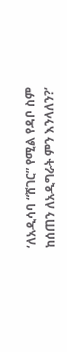‘ለአዲሳባ “ሸገር” የሚል የዳቦ ስም ከሰጠን ለአዲግራት ምን እንላለን?’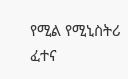የሚል የሚኒስትሪ ፈተና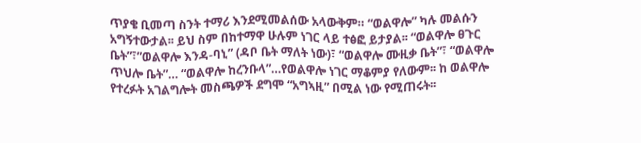ጥያቄ ቢመጣ ስንት ተማሪ እንደሚመልሰው አላውቅም። “ወልዋሎ” ካሉ መልሱን አግኝተውታል፡፡ ይህ ስም በከተማዋ ሁሉም ነገር ላይ ተፅፎ ይታያል፡፡ “ወልዋሎ ፀጉር ቤት”፣”ወልዋሎ እንዳ-ባኒ” (ዳቦ ቤት ማለት ነው)፣ “ወልዋሎ ሙዚቃ ቤት”፣ “ወልዋሎ ጥህሎ ቤት”… “ወልዋሎ ከረንቡላ”…የወልዋሎ ነገር ማቆምያ የለውም፡፡ ከ ወልዋሎ የተረፉት አገልግሎት መስጫዎች ደግሞ “አግኣዚ” በሚል ነው የሚጠሩት፡፡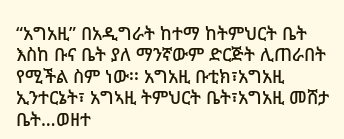“አግአዚ” በአዲግራት ከተማ ከትምህርት ቤት እስከ ቡና ቤት ያለ ማንኛውም ድርጅት ሊጠራበት የሚችል ስም ነው፡፡ አግአዚ ቡቲክ፣አግአዚ ኢንተርኔት፣ አግኣዚ ትምህርት ቤት፣አግአዚ መሸታ ቤት…ወዘተ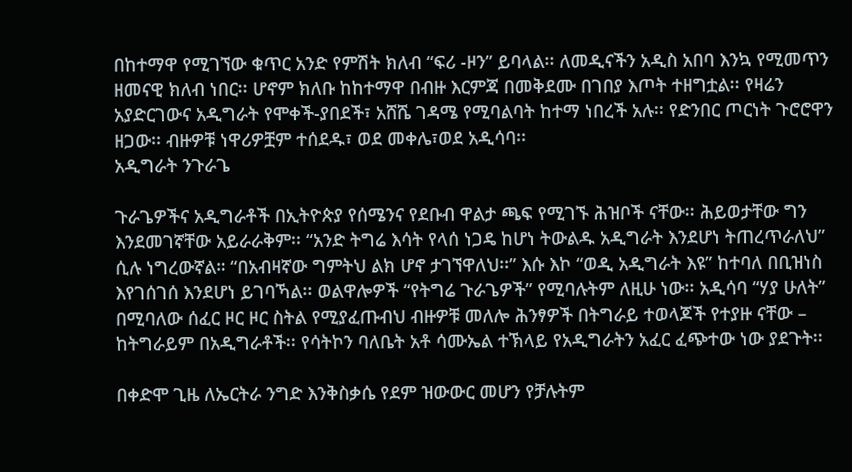በከተማዋ የሚገኘው ቁጥር አንድ የምሽት ክለብ “ፍሪ -ዞን” ይባላል፡፡ ለመዲናችን አዲስ አበባ እንኳ የሚመጥን ዘመናዊ ክለብ ነበር፡፡ ሆኖም ክለቡ ከከተማዋ በብዙ እርምጃ በመቅደሙ በገበያ እጦት ተዘግቷል፡፡ የዛሬን አያድርገውና አዲግራት የሞቀች-ያበደች፣ አሸሼ ገዳሜ የሚባልባት ከተማ ነበረች አሉ፡፡ የድንበር ጦርነት ጉሮሮዋን ዘጋው፡፡ ብዙዎቹ ነዋሪዎቿም ተሰደዱ፣ ወደ መቀሌ፣ወደ አዲሳባ፡፡
አዲግራት ንጉራጌ

ጉራጌዎችና አዲግራቶች በኢትዮጵያ የሰሜንና የደቡብ ዋልታ ጫፍ የሚገኙ ሕዝቦች ናቸው፡፡ ሕይወታቸው ግን እንደመገኛቸው አይራራቅም፡፡ “አንድ ትግሬ እሳት የላሰ ነጋዴ ከሆነ ትውልዱ አዲግራት እንደሆነ ትጠረጥራለህ” ሲሉ ነግረውኛል። “በአብዛኛው ግምትህ ልክ ሆኖ ታገኘዋለህ፡፡” እሱ እኮ “ወዲ አዲግራት እዩ” ከተባለ በቢዝነስ እየገሰገሰ እንደሆነ ይገባኻል፡፡ ወልዋሎዎች “የትግሬ ጉራጌዎች” የሚባሉትም ለዚሁ ነው፡፡ አዲሳባ “ሃያ ሁለት” በሚባለው ሰፈር ዞር ዞር ስትል የሚያፈጡብህ ብዙዎቹ መለሎ ሕንፃዎች በትግራይ ተወላጆች የተያዙ ናቸው – ከትግራይም በአዲግራቶች፡፡ የሳትኮን ባለቤት አቶ ሳሙኤል ተኽላይ የአዲግራትን አፈር ፈጭተው ነው ያደጉት፡፡

በቀድሞ ጊዜ ለኤርትራ ንግድ እንቅስቃሴ የደም ዝውውር መሆን የቻሉትም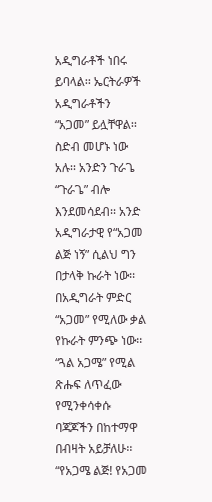አዲግራቶች ነበሩ ይባላል፡፡ ኤርትራዎች አዲግራቶችን “አጋመ” ይሏቸዋል፡፡ ስድብ መሆኑ ነው አሉ፡፡ አንድን ጉራጌ “ጉራጌ” ብሎ እንደመሳደብ፡፡ አንድ አዲግራታዊ የ“አጋመ ልጅ ነኝ” ሲልህ ግን በታላቅ ኩራት ነው፡፡ በአዲግራት ምድር “አጋመ” የሚለው ቃል የኩራት ምንጭ ነው፡፡ “ጓል አጋሜ” የሚል ጽሑፍ ለጥፈው የሚንቀሳቀሱ ባጃጆችን በከተማዋ በብዛት አይቻለሁ፡፡ “የአጋሜ ልጅ! የአጋመ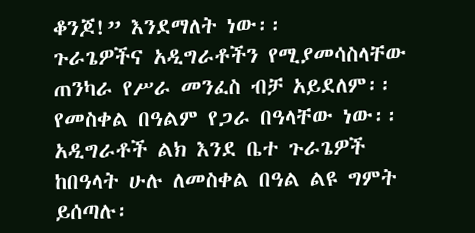ቆንጆ!” እንደማለት ነው፡፡
ጉራጌዎችና አዲግራቶችን የሚያመሳስላቸው ጠንካራ የሥራ መንፈስ ብቻ አይደለም፡፡ የመስቀል በዓልም የጋራ በዓላቸው ነው፡፡አዲግራቶች ልክ እንደ ቤተ ጉራጌዎች ከበዓላት ሁሉ ለመስቀል በዓል ልዩ ግምት ይሰጣሉ፡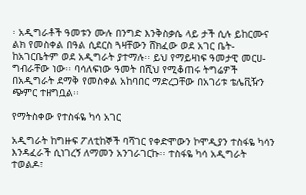፡ አዲግራቶች ዓመቱን ሙሉ በንግድ እንቅስቃሴ ላይ ታች ሲሉ ይከርሙና ልክ የመስቀል በዓል ሲደርስ ጓዛቸውን ሸክፈው ወደ አገር ቤት-ከአገርቤትም ወደ አዲግራት ያተማሉ፡፡ ይህ የማይዛነፍ ዓመታዊ መርሀ-ግብራቸው ነው፡፡ ባሳለፍነው ዓመት በሺህ የሚቆጠሩ ትግሬዎች በአዲግራት ደማቅ የመስቀል አከባበር ማድረጋቸው በአገሪቱ ቴሌቪዥን ጭምር ተዘግቧል፡፡

የማትስቀው የተስፋዬ ካሳ አገር

አዲግራት ከግዙፍ ፖለቲከኞች ባሻገር የቀድሞውን ኮሞዲያን ተስፋዬ ካሳን እንዳፈራች ሲነገረኝ ለማመን አንገራገርኩ፡፡ ተስፋዬ ካሳ አዲግራት ተወልዶ፣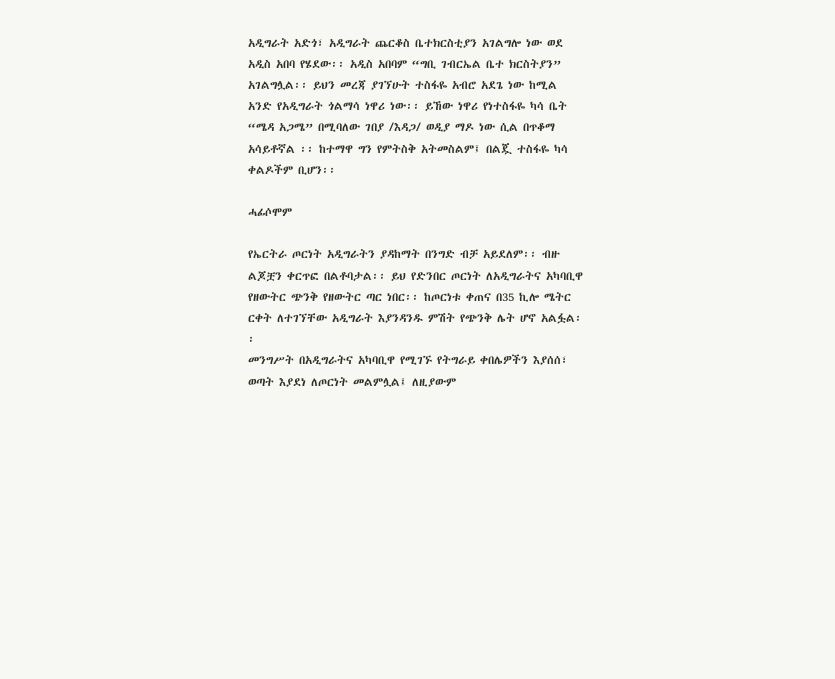አዲግራት አድጎ፣ አዲግራት ጨርቆስ ቤተክርስቲያን አገልግሎ ነው ወደ አዲስ አበባ የሄደው፡፡ አዲስ አበባም “ግቢ ገብርኤል ቤተ ክርስትያን” አገልግሏል፡፡ ይህን መረጃ ያገኘሁት ተስፋዬ አብሮ አደጌ ነው ከሚል አንድ የአዲግራት ጎልማሳ ነዋሪ ነው፡፡ ይኸው ነዋሪ የነተስፋዬ ካሳ ቤት “ሜዳ አጋሜ” በሚባለው ገበያ /እዳጋ/ ወዲያ ማዶ ነው ሲል በጥቆማ አሳይቶኛል ፡፡ ከተማዋ ግን የምትስቅ አትመስልም፤ በልጇ ተስፋዬ ካሳ ቀልዶችም ቢሆን፡፡

ሓፊሶሞም

የኤርትራ ጦርነት አዲግራትን ያዳከማት በንግድ ብቻ አይደለም፡፡ ብዙ ልጆቿን ቀርጥፎ በልቶባታል፡፡ ይህ የድንበር ጦርነት ለአዲግራትና አካባቢዋ የዘውትር ጭንቅ የዘውትር ጣር ነበር፡፡ ከጦርነቱ ቀጠና በ35 ኪሎ ሜትር ርቀት ለተገኘቸው አዲግራት እያንዳንዱ ምሽት የጭንቅ ሌት ሆኖ አልፏል፡፡
መንግሥት በአዲግራትና አካባቢዋ የሚገኙ የትግራይ ቀበሌዎችን እያሰሰ፣ ወጣት እያደነ ለጦርነት መልምሏል፤ ለዚያውም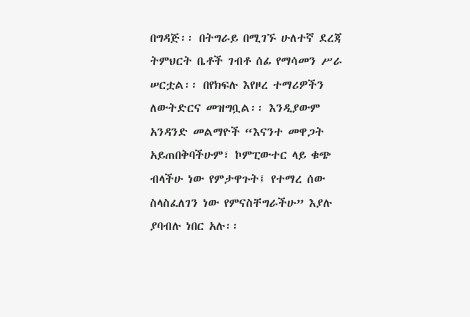በግዳጅ፡፡ በትግራይ በሚገኙ ሁለተኛ ደረጃ ትምህርት ቤቶች ገብቶ ሰፊ የማሳመን ሥራ ሠርቷል፡፡ በየክፍሉ እየዞረ ተማሪዎችን ለውትድርና መዝግቧል፡፡ እንዲያውም አንዳንድ መልማዮች “እናንተ መዋጋት አይጠበቅባችሁም፣ ኮምፒውተር ላይ ቁጭ ብላችሁ ነው የምታዋጉት፤ የተማረ ሰው ስላስፈለገን ነው የምናስቸግራችሁ” እያሉ ያባብሉ ነበር አሉ፡፡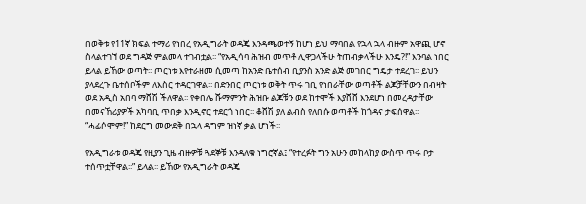በወቅቱ የ11ኛ ክፍል ተማሪ የነበረ የአዲግራት ወዳጄ እንዳጫወተኝ ከሆነ ይህ ማባበል የኋላ ኋላ ብዙም አዋጪ ሆኖ ስላልተገኘ ወደ ግዳጅ ምልመላ ተገብቷል፡፡ “የአዲሳባ ሕዝብ መጥቶ ሊዋጋላችሁ ትጠብቃላችሁ እንዴ?!” እንባል ነበር ይላል ይኸው ወጣት፡፡ ጦርነቱ እየተራዘመ ሲመጣ ከአንድ ቤተሰብ ቢያንስ አንድ ልጅ መገበር ግዴታ ተደረገ፡፡ ይህን ያላደረጉ ቤተሰቦችም ለእስር ተዳርገዋል፡፡ በድንበር ጦርነቱ ወቅት ጥሩ ገቢ የነበራቸው ወጣቶች ልጆቻቸውን በብዛት ወደ አዲስ አበባ ማሸሽ ችለዋል፡፡ የቀበሌ ሹማምንት ሕዝቡ ልጆቹን ወደ ከተሞች እያሸሸ እንደሆነ በመረዳታቸው በመናኸሪያዎች አካባቢ ጥበቃ እንዲኖር ተደርጎ ነበር፡፡ ቆሸሽ ያለ ልብስ የለበሱ ወጣቶች ከጎዳና ታፍሰዋል፡፡ “ሓፊሶሞም!” ከደርግ መውደቅ በኋላ ዳግም ዝነኛ ቃል ሆነች፡፡

የአዲግራቱ ወዳጄ የዚያን ጊዜ ብዙዎቹ ጓደኞቹ እንዳለቁ ነግሮኛል፤ “የተረፉት ግን አሁን መከላከያ ውስጥ ጥሩ ቦታ ተሰጥቷቸዋል፡፡” ይላል፡፡ ይኸው የአዲግራት ወዳጄ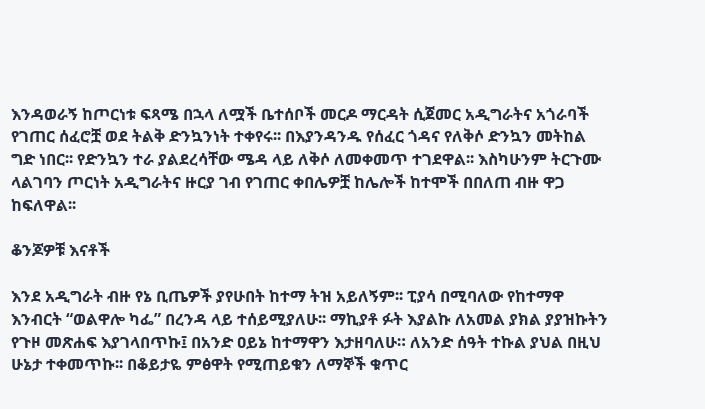እንዳወራኝ ከጦርነቱ ፍጻሜ በኋላ ለሟች ቤተሰቦች መርዶ ማርዳት ሲጀመር አዲግራትና አጎራባች የገጠር ሰፈሮቿ ወደ ትልቅ ድንኳንነት ተቀየሩ፡፡ በእያንዳንዱ የሰፈር ጎዳና የለቅሶ ድንኳን መትከል ግድ ነበር፡፡ የድንኳን ተራ ያልደረሳቸው ሜዳ ላይ ለቅሶ ለመቀመጥ ተገደዋል፡፡ እስካሁንም ትርጉሙ ላልገባን ጦርነት አዲግራትና ዙርያ ገብ የገጠር ቀበሌዎቿ ከሌሎች ከተሞች በበለጠ ብዙ ዋጋ ከፍለዋል፡፡

ቆንጆዎቹ እናቶች

እንደ አዲግራት ብዙ የኔ ቢጤዎች ያየሁበት ከተማ ትዝ አይለኝም፡፡ ፒያሳ በሚባለው የከተማዋ እንብርት “ወልዋሎ ካፌ” በረንዳ ላይ ተሰይሚያለሁ፡፡ ማኪያቶ ፉት እያልኩ ለአመል ያክል ያያዝኩትን የጉዞ መጽሐፍ እያገላበጥኩ፤ በአንድ ዐይኔ ከተማዋን እታዘባለሁ። ለአንድ ሰዓት ተኩል ያህል በዚህ ሁኔታ ተቀመጥኩ፡፡ በቆይታዬ ምፅዋት የሚጠይቁን ለማኞች ቁጥር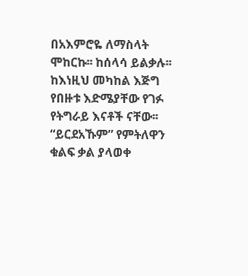በአእምሮዬ ለማስላት ሞከርኩ፡፡ ከሰላሳ ይልቃሉ፡፡ ከእነዚህ መካከል እጅግ የበዙቱ እድሜያቸው የገፉ የትግራይ እናቶች ናቸው፡፡ “ይርደአኹም” የምትለዋን ቁልፍ ቃል ያላወቀ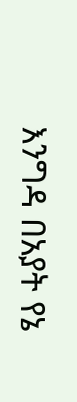እንግዳ በአያት የኔ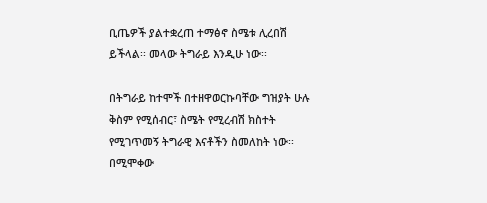ቢጤዎች ያልተቋረጠ ተማፅኖ ስሜቱ ሊረበሽ ይችላል፡፡ መላው ትግራይ እንዲሁ ነው፡፡

በትግራይ ከተሞች በተዘዋወርኩባቸው ግዝያት ሁሉ ቅስም የሚሰብር፣ ስሜት የሚረብሽ ክስተት የሚገጥመኝ ትግራዊ እናቶችን ስመለከት ነው፡፡ በሚሞቀው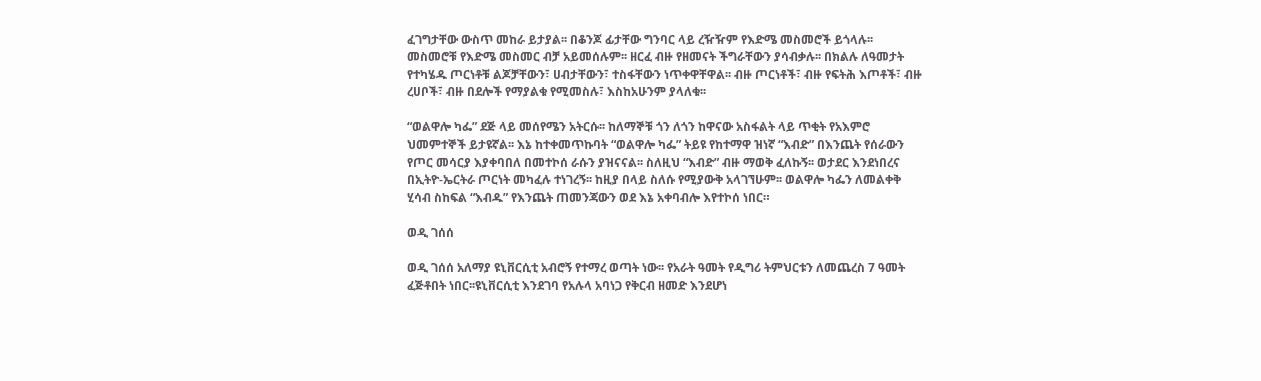ፈገግታቸው ውስጥ መከራ ይታያል፡፡ በቆንጆ ፊታቸው ግንባር ላይ ረዥዥም የእድሜ መስመሮች ይጎላሉ፡፡ መስመሮቹ የእድሜ መስመር ብቻ አይመሰሉም፡፡ ዘርፈ ብዙ የዘመናት ችግራቸውን ያሳብቃሉ፡፡ በክልሉ ለዓመታት የተካሄዱ ጦርነቶቹ ልጆቻቸውን፣ ሀብታቸውን፣ ተስፋቸውን ነጥቀዋቸዋል፡፡ ብዙ ጦርነቶች፣ ብዙ የፍትሕ እጦቶች፣ ብዙ ረሀቦች፣ ብዙ በደሎች የማያልቁ የሚመስሉ፣ እስከአሁንም ያላለቁ፡፡

“ወልዋሎ ካፌ” ደጅ ላይ መሰየሜን አትርሱ፡፡ ከለማኞቹ ጎን ለጎን ከዋናው አስፋልት ላይ ጥቂት የአእምሮ ህመምተኞች ይታዩኛል፡፡ እኔ ከተቀመጥኩባት “ወልዋሎ ካፌ” ትይዩ የከተማዋ ዝነኛ “እብድ” በእንጨት የሰራውን የጦር መሳርያ እያቀባበለ በመተኮሰ ራሱን ያዝናናል፡፡ ስለዚህ “እብድ” ብዙ ማወቅ ፈለኩኝ፡፡ ወታደር እንደነበረና በኢትዮ-ኤርትራ ጦርነት መካፈሉ ተነገረኝ፡፡ ከዚያ በላይ ስለሱ የሚያውቅ አላገኘሁም፡፡ ወልዋሎ ካፌን ለመልቀቅ ሂሳብ ስከፍል “እብዱ” የእንጨት ጠመንጃውን ወደ እኔ አቀባብሎ እየተኮሰ ነበር።

ወዲ ገሰሰ

ወዲ ገሰሰ አለማያ ዩኒቨርሲቲ አብሮኝ የተማረ ወጣት ነው፡፡ የአራት ዓመት የዲግሪ ትምህርቱን ለመጨረስ 7 ዓመት ፈጅቶበት ነበር፡፡ዩኒቨርሲቲ እንደገባ የአሉላ አባነጋ የቅርብ ዘመድ እንደሆነ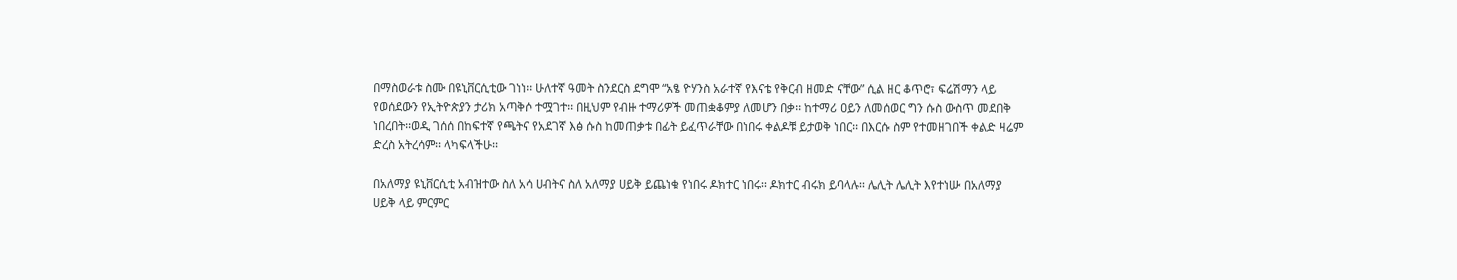በማስወራቱ ስሙ በዩኒቨርሲቲው ገነነ፡፡ ሁለተኛ ዓመት ስንደርስ ደግሞ “አፄ ዮሃንስ አራተኛ የእናቴ የቅርብ ዘመድ ናቸው” ሲል ዘር ቆጥሮ፣ ፍሬሽማን ላይ የወሰደውን የኢትዮጵያን ታሪክ አጣቅሶ ተሟገተ፡፡ በዚህም የብዙ ተማሪዎች መጠቋቆምያ ለመሆን በቃ፡፡ ከተማሪ ዐይን ለመሰወር ግን ሱስ ውስጥ መደበቅ ነበረበት፡፡ወዲ ገሰሰ በከፍተኛ የጫትና የአደገኛ እፅ ሱስ ከመጠቃቱ በፊት ይፈጥራቸው በነበሩ ቀልዶቹ ይታወቅ ነበር፡፡ በእርሱ ስም የተመዘገበች ቀልድ ዛሬም ድረስ አትረሳም፡፡ ላካፍላችሁ፡፡

በአለማያ ዩኒቨርሲቲ አብዝተው ስለ አሳ ሀብትና ስለ አለማያ ሀይቅ ይጨነቁ የነበሩ ዶክተር ነበሩ፡፡ ዶክተር ብሩክ ይባላሉ፡፡ ሌሊት ሌሊት እየተነሡ በአለማያ ሀይቅ ላይ ምርምር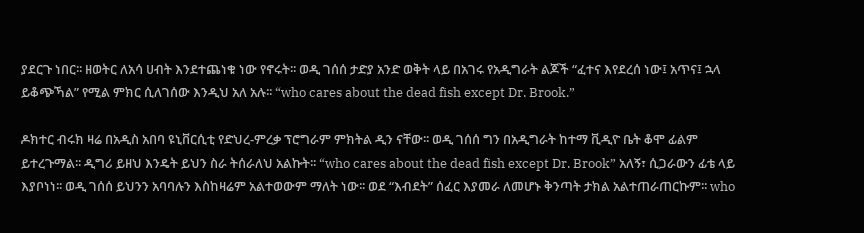ያደርጉ ነበር፡፡ ዘወትር ለአሳ ሀብት እንደተጨነቁ ነው የኖሩት፡፡ ወዲ ገሰሰ ታድያ አንድ ወቅት ላይ በአገሩ የአዲግራት ልጆች “ፈተና እየደረሰ ነው፤ አጥና፤ ኋላ ይቆጭኻል” የሚል ምክር ሲለገሰው እንዲህ አለ አሉ፡፡ “who cares about the dead fish except Dr. Brook.”

ዶክተር ብሩክ ዛሬ በአዲስ አበባ ዩኒቨርሲቲ የድህረ-ምረቃ ፕሮግራም ምክትል ዲን ናቸው፡፡ ወዲ ገሰሰ ግን በአዲግራት ከተማ ቪዲዮ ቤት ቆሞ ፊልም ይተረጉማል፡፡ ዲግሪ ይዘህ እንዴት ይህን ስራ ትሰራለህ አልኩት፡፡ “who cares about the dead fish except Dr. Brook” አለኝ፣ ሲጋራውን ፊቴ ላይ እያቦነነ፡፡ ወዲ ገሰሰ ይህንን አባባሉን እስከዛሬም አልተወውም ማለት ነው፡፡ ወደ “እብደት” ሰፈር እያመራ ለመሆኑ ቅንጣት ታክል አልተጠራጠርኩም፡፡ who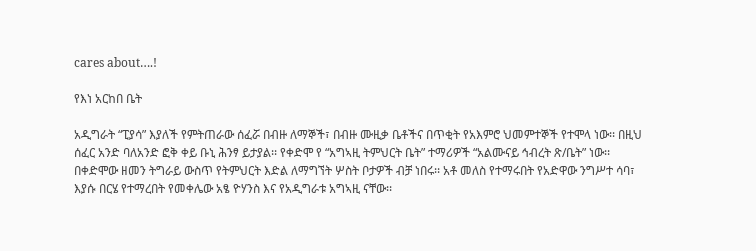cares about….!

የእነ አርከበ ቤት

አዲግራት “ፒያሳ” እያለች የምትጠራው ሰፈሯ በብዙ ለማኞች፣ በብዙ ሙዚቃ ቤቶችና በጥቂት የአእምሮ ህመምተኞች የተሞላ ነው፡፡ በዚህ ሰፈር አንድ ባለአንድ ፎቅ ቀይ ቡኒ ሕንፃ ይታያል፡፡ የቀድሞ የ “አግኣዚ ትምህርት ቤት” ተማሪዎች “አልሙናይ ኅብረት ጽ/ቤት” ነው፡፡ በቀድሞው ዘመን ትግራይ ውስጥ የትምህርት እድል ለማግኘት ሦስት ቦታዎች ብቻ ነበሩ፡፡ አቶ መለስ የተማሩበት የአድዋው ንግሥተ ሳባ፣ እያሱ በርሄ የተማረበት የመቀሌው አፄ ዮሃንስ እና የአዲግራቱ አግኣዚ ናቸው፡፡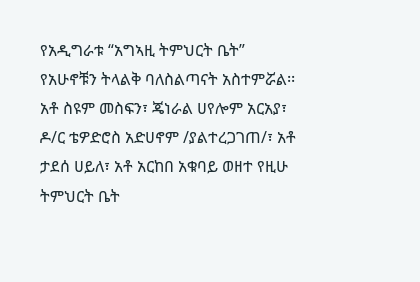የአዲግራቱ “አግኣዚ ትምህርት ቤት” የአሁኖቹን ትላልቅ ባለስልጣናት አስተምሯል፡፡ አቶ ስዩም መስፍን፣ ጄነራል ሀየሎም አርአያ፣ ዶ/ር ቴዎድሮስ አድሀኖም /ያልተረጋገጠ/፣ አቶ ታደሰ ሀይለ፣ አቶ አርከበ አቁባይ ወዘተ የዚሁ ትምህርት ቤት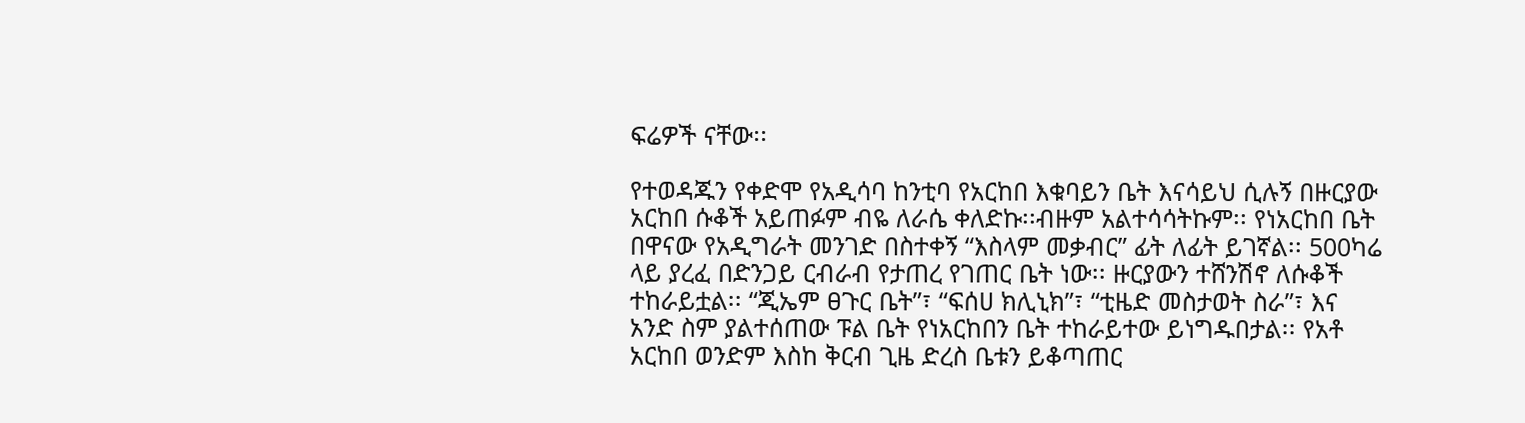ፍሬዎች ናቸው፡፡

የተወዳጁን የቀድሞ የአዲሳባ ከንቲባ የአርከበ እቁባይን ቤት እናሳይህ ሲሉኝ በዙርያው አርከበ ሱቆች አይጠፉም ብዬ ለራሴ ቀለድኩ፡፡ብዙም አልተሳሳትኩም፡፡ የነአርከበ ቤት በዋናው የአዲግራት መንገድ በስተቀኝ “እስላም መቃብር” ፊት ለፊት ይገኛል፡፡ 500ካሬ ላይ ያረፈ በድንጋይ ርብራብ የታጠረ የገጠር ቤት ነው፡፡ ዙርያውን ተሸንሽኖ ለሱቆች ተከራይቷል፡፡ “ጂኤም ፀጉር ቤት”፣ “ፍሰሀ ክሊኒክ”፣ “ቲዜድ መስታወት ስራ”፣ እና አንድ ስም ያልተሰጠው ፑል ቤት የነአርከበን ቤት ተከራይተው ይነግዱበታል፡፡ የአቶ አርከበ ወንድም እስከ ቅርብ ጊዜ ድረስ ቤቱን ይቆጣጠር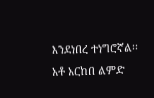እንደነበረ ተነግሮኛል፡፡ አቶ አርከበ ልምድ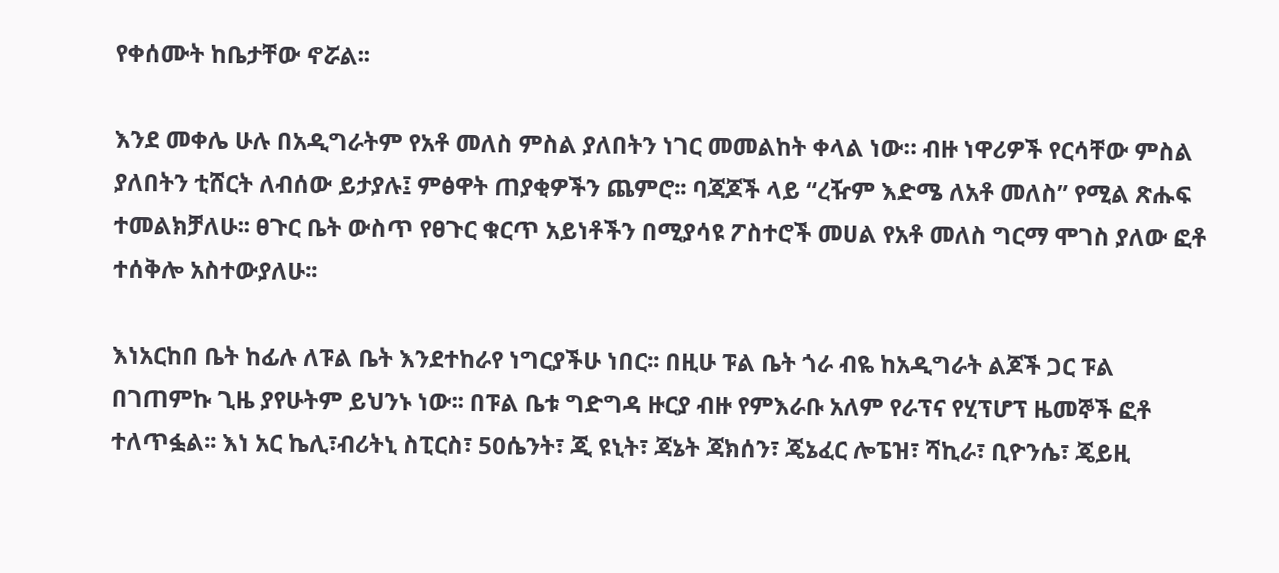የቀሰሙት ከቤታቸው ኖሯል፡፡

እንደ መቀሌ ሁሉ በአዲግራትም የአቶ መለስ ምስል ያለበትን ነገር መመልከት ቀላል ነው። ብዙ ነዋሪዎች የርሳቸው ምስል ያለበትን ቲሸርት ለብሰው ይታያሉ፤ ምፅዋት ጠያቂዎችን ጨምሮ፡፡ ባጃጆች ላይ “ረዥም እድሜ ለአቶ መለስ” የሚል ጽሑፍ ተመልክቻለሁ፡፡ ፀጉር ቤት ውስጥ የፀጉር ቁርጥ አይነቶችን በሚያሳዩ ፖስተሮች መሀል የአቶ መለስ ግርማ ሞገስ ያለው ፎቶ ተሰቅሎ አስተውያለሁ፡፡

እነአርከበ ቤት ከፊሉ ለፑል ቤት እንደተከራየ ነግርያችሁ ነበር፡፡ በዚሁ ፑል ቤት ጎራ ብዬ ከአዲግራት ልጆች ጋር ፑል በገጠምኩ ጊዜ ያየሁትም ይህንኑ ነው፡፡ በፑል ቤቱ ግድግዳ ዙርያ ብዙ የምእራቡ አለም የራፕና የሂፕሆፕ ዜመኞች ፎቶ ተለጥፏል፡፡ እነ አር ኬሊ፣ብሪትኒ ስፒርስ፣ 50ሴንት፣ ጂ ዩኒት፣ ጃኔት ጃክሰን፣ ጄኔፈር ሎፔዝ፣ ሻኪራ፣ ቢዮንሴ፣ ጄይዚ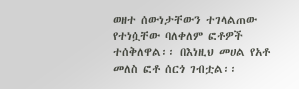ወዘተ ሰውነታቸውን ተገላልጠው የተነሷቸው ባለቀለም ፎቶዎች ተሰቅለዋል፡፡ በእነዚህ መሀል የአቶ መለስ ፎቶ ሰርጎ ገብቷል፡፡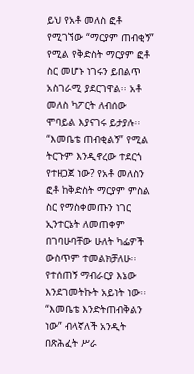ይህ የአቶ መለስ ፎቶ የሚገኘው “ማርያም ጠብቂኝ” የሚል የቅድስት ማርያም ፎቶ ስር መሆኑ ነገሩን ይበልጥ አስገራሚ ያደርገዋል፡፡ አቶ መለስ ካፖርት ለብሰው ሞባይል እያናገሩ ይታያሉ፡፡ “እመቤቴ ጠብቂልኝ” የሚል ትርጉም እንዲኖረው ተደርጎ የተዘጋጀ ነው? የአቶ መለስን ፎቶ ከቅድስት ማርያም ምስል ስር የማስቀመጡን ነገር ኢንተርኔት ለመጠቀም በገባሁባቸው ሁለት ካፌዎች ውስጥም ተመልክቻለሁ፡፡ የተሰጠኝ ማብራርያ እኔው እንደገመትኩት አይነት ነው፡፡ “እመቤቴ እንድትጠብቅልን ነው” ብላኛለች አንዲት በጽሕፈት ሥራ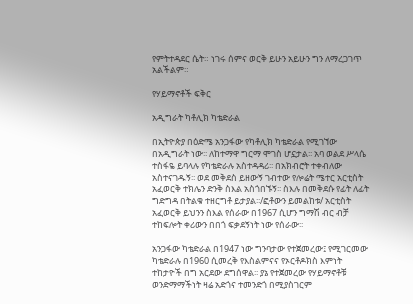የምትተዳደር ሴት። ነገሩ ሰምና ወርቅ ይሁን አይሁን ግን ለማረጋገጥ አልችልም።

የሃይማኖቶች ፍቅር

አዲግራት ካቶሊክ ካቴድራል

በኢትዮጵያ በዕድሜ አንጋፋው የካቶሊክ ካቴድራል የሚገኘው በአዲግራት ነው፡፡ ለከተማዋ ግርማ ሞገስ ሆኗታል፡፡ አባ ወልደ ሥላሴ ተስፋዬ ይባላሉ የካቴድራሉ አስተዳዳሪ፡፡ በአክብሮት ተቀብለው አስተናገዱኝ፡፡ ወደ መቅደስ ይዘውኝ ገብተው የሎሬት ሜተር አርቲስት አፈወርቅ ተክሌን ድንቅ ስእል አስጎበኙኝ፡፡ ስእሉ በመቅደሱ የፊት ለፊት ግድግዳ በትልቁ ተዘርግቶ ይታያል፡፡/ፎቶውን ይመልከቱ/ አርቲስት አፈወርቅ ይህንን ስእል የሰራው በ1967 ሲሆን ግማሽ ብር ብቻ ተከፍሎት ቀሪውን በበጎ ፍቃደኝነት ነው የሰራው፡፡

አንጋፋው ካቴድራል በ1947 ነው ግንባታው የተጀመረው፤ የሚገርመው ካቴድራሉ በ1960 ሲመረቅ የእስልምናና የኦርቶዶክስ እምነት ተከታዮች በግ አርደው ደግሰዋል፡፡ ያኔ የተጀመረው የሃይማኖቶቹ ወንድማማችነት ዛሬ አድጎና ተመንድጎ በሚያስገርም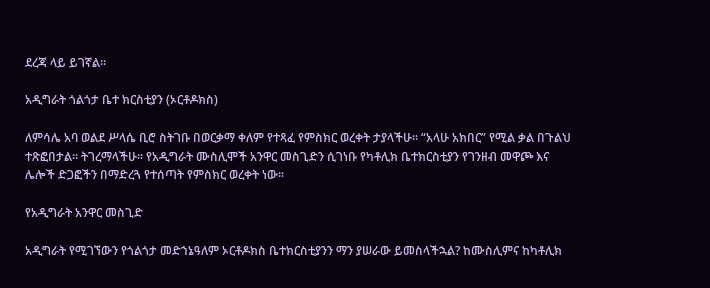ደረጃ ላይ ይገኛል፡፡

አዲግራት ጎልጎታ ቤተ ክርስቲያን (ኦርቶዶክስ)

ለምሳሌ አባ ወልደ ሥላሴ ቢሮ ስትገቡ በወርቃማ ቀለም የተጻፈ የምስክር ወረቀት ታያላችሁ፡፡ “አላሁ አክበር” የሚል ቃል በጉልህ ተጽፎበታል፡፡ ትገረማላችሁ፡፡ የአዲግራት ሙስሊሞች አንዋር መስጊድን ሲገነቡ የካቶሊክ ቤተክርስቲያን የገንዘብ መዋጮ እና ሌሎች ድጋፎችን በማድረጓ የተሰጣት የምስክር ወረቀት ነው፡፡

የአዲግራት አንዋር መስጊድ

አዲግራት የሚገኘውን የጎልጎታ መድኀኔዓለም ኦርቶዶክስ ቤተክርስቲያንን ማን ያሠራው ይመስላችኋል? ከሙስሊምና ከካቶሊክ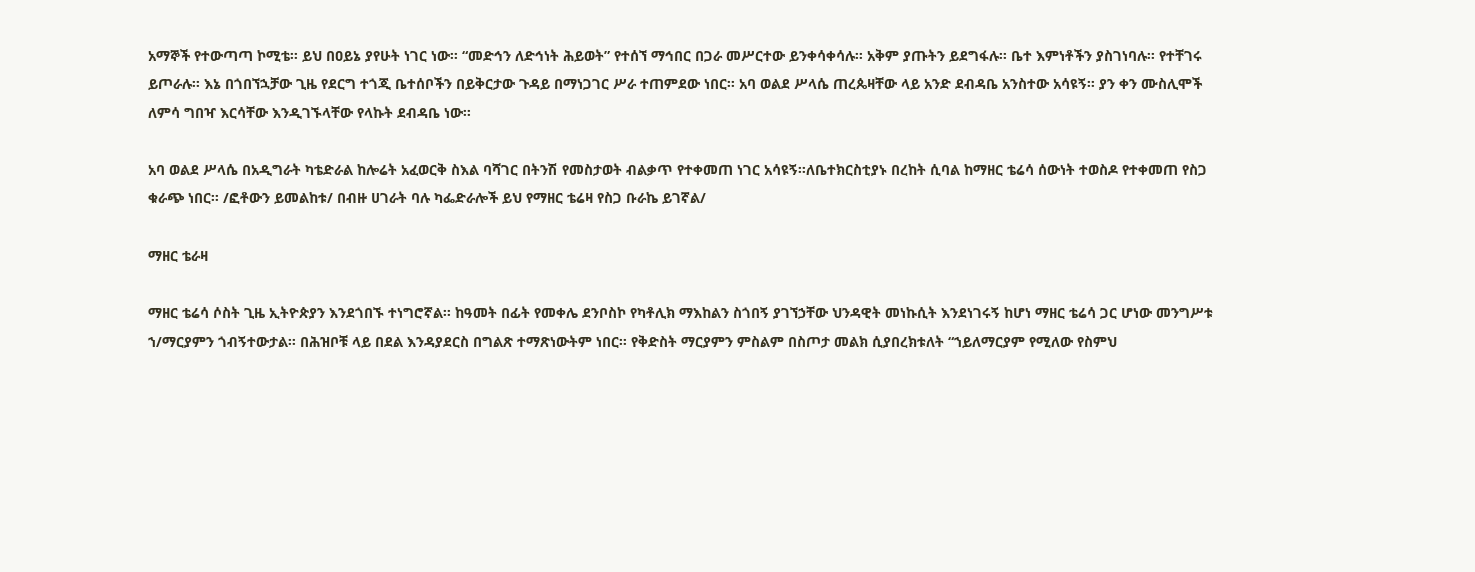አማኞች የተውጣጣ ኮሚቴ፡፡ ይህ በዐይኔ ያየሁት ነገር ነው፡፡ “መድኅን ለድኅነት ሕይወት” የተሰኘ ማኅበር በጋራ መሥርተው ይንቀሳቀሳሉ፡፡ አቅም ያጡትን ይደግፋሉ፡፡ ቤተ እምነቶችን ያስገነባሉ፡፡ የተቸገሩ ይጦራሉ፡፡ እኔ በጎበኘኋቻው ጊዜ የደርግ ተጎጂ ቤተሰቦችን በይቅርታው ጉዳይ በማነጋገር ሥራ ተጠምደው ነበር፡፡ አባ ወልደ ሥላሴ ጠረጴዛቸው ላይ አንድ ደብዳቤ አንስተው አሳዩኝ፡፡ ያን ቀን ሙስሊሞች ለምሳ ግበዣ እርሳቸው እንዲገኙላቸው የላኩት ደብዳቤ ነው፡፡

አባ ወልደ ሥላሴ በአዲግራት ካቴድራል ከሎሬት አፈወርቅ ስእል ባሻገር በትንሽ የመስታወት ብልቃጥ የተቀመጠ ነገር አሳዩኝ፡፡ለቤተክርስቲያኑ በረከት ሲባል ከማዘር ቴሬሳ ሰውነት ተወስዶ የተቀመጠ የስጋ ቁራጭ ነበር፡፡ /ፎቶውን ይመልከቱ/ በብዙ ሀገራት ባሉ ካፌድራሎች ይህ የማዘር ቴሬዛ የስጋ ቡራኬ ይገኛል/

ማዘር ቴራዛ

ማዘር ቴሬሳ ሶስት ጊዜ ኢትዮጵያን እንደጎበኙ ተነግሮኛል፡፡ ከዓመት በፊት የመቀሌ ደንቦስኮ የካቶሊክ ማእከልን ስጎበኝ ያገኘኃቸው ህንዳዊት መነኩሲት እንደነገሩኝ ከሆነ ማዘር ቴሬሳ ጋር ሆነው መንግሥቱ ኀ/ማርያምን ጎብኝተውታል፡፡ በሕዝቦቹ ላይ በደል እንዳያደርስ በግልጽ ተማጽነውትም ነበር፡፡ የቅድስት ማርያምን ምስልም በስጦታ መልክ ሲያበረክቱለት “ኀይለማርያም የሚለው የስምህ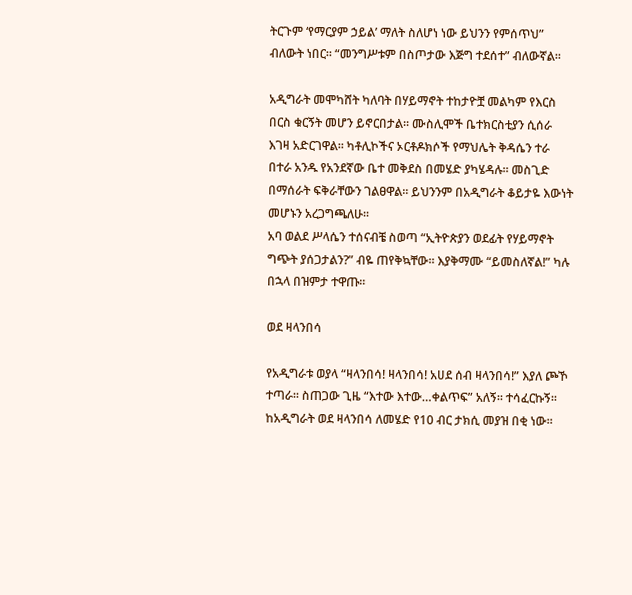ትርጉም ‘የማርያም ኃይል’ ማለት ስለሆነ ነው ይህንን የምሰጥህ” ብለውት ነበር፡፡ “መንግሥቱም በስጦታው እጅግ ተደሰተ” ብለውኛል፡፡

አዲግራት መሞካሸት ካለባት በሃይማኖት ተከታዮቿ መልካም የእርስ በርስ ቁርኝት መሆን ይኖርበታል፡፡ ሙስሊሞች ቤተክርስቲያን ሲሰራ እገዛ አድርገዋል፡፡ ካቶሊኮችና ኦርቶዶክሶች የማህሌት ቅዳሴን ተራ በተራ አንዱ የአንደኛው ቤተ መቅደስ በመሄድ ያካሄዳሉ፡፡ መስጊድ በማሰራት ፍቅራቸውን ገልፀዋል፡፡ ይህንንም በአዲግራት ቆይታዬ እውነት መሆኑን አረጋግጫለሁ፡፡
አባ ወልደ ሥላሴን ተሰናብቼ ስወጣ “ኢትዮጵያን ወደፊት የሃይማኖት ግጭት ያሰጋታልን?” ብዬ ጠየቅኳቸው፡፡ እያቅማሙ “ይመስለኛል!” ካሉ በኋላ በዝምታ ተዋጡ፡፡

ወደ ዛላንበሳ

የአዲግራቱ ወያላ “ዛላንበሳ! ዛላንበሳ! አሀደ ሰብ ዛላንበሳ!” እያለ ጮኾ ተጣራ፡፡ ስጠጋው ጊዜ “እተው እተው…ቀልጥፍ” አለኝ፡፡ ተሳፈርኩኝ፡፡ ከአዲግራት ወደ ዛላንበሳ ለመሄድ የ10 ብር ታክሲ መያዝ በቂ ነው፡፡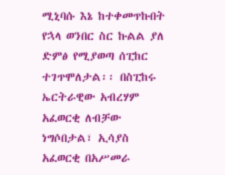ሚኒባሱ እኔ ከተቀመጥኩበት የኋላ ወንበር ስር ኩልል ያለ ድምፅ የሚያወጣ ሰፒከር ተገጥሞለታል፡፡ በስፒከሩ ኤርትራዊው አብረሃም አፈወርቂ ለብቻው ነግሶበታል፣ ኢሳያስ አፈወርቂ በአሥመራ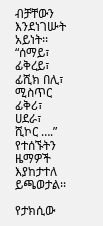ብቻቸውን እንደነገሡት አይነት፡፡ “ሰማይ፣ ፊቅረይ፣ ፊሺክ በሊ፣ ሚስጥር ፊቅሪ፣ ሀደራ፣ ሺኮር ….” የተሰኙትን ዜማዎች እያከታተለ ይጫወታል፡፡

የታክሲው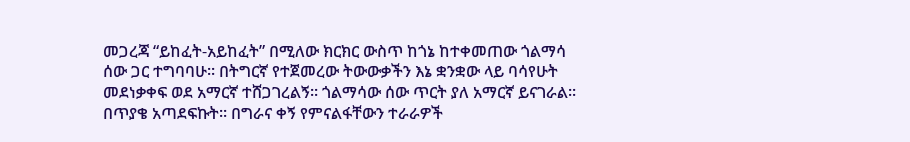መጋረጃ “ይከፈት-አይከፈት” በሚለው ክርክር ውስጥ ከጎኔ ከተቀመጠው ጎልማሳ ሰው ጋር ተግባባሁ፡፡ በትግርኛ የተጀመረው ትውውቃችን እኔ ቋንቋው ላይ ባሳየሁት መደነቃቀፍ ወደ አማርኛ ተሸጋገረልኝ፡፡ ጎልማሳው ሰው ጥርት ያለ አማርኛ ይናገራል፡፡ በጥያቄ አጣደፍኩት፡፡ በግራና ቀኝ የምናልፋቸውን ተራራዎች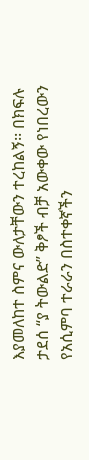እያመለከተ ስምና ውለታቸውን ተረከልኝ፡፡ በክፍሉ ታደሰ “ያ ትውልድ” ቅፆች ብቻ አውቀው የነበረውን የአሲምባ ተራራን በስተቀኛችን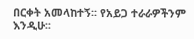በርቀት አመላከተኝ፡፡ የአይጋ ተራራዎችንም እንዲሁ፡፡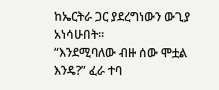ከኤርትራ ጋር ያደረግነውን ውጊያ አነሳሁበት፡፡
“እንደሚባለው ብዙ ሰው ሞቷል እንዴ?” ፈራ ተባ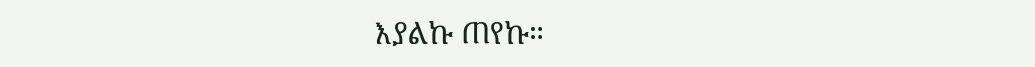እያልኩ ጠየኩ።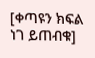[ቀጣዩን ክፍል ነገ ይጠብቁ]